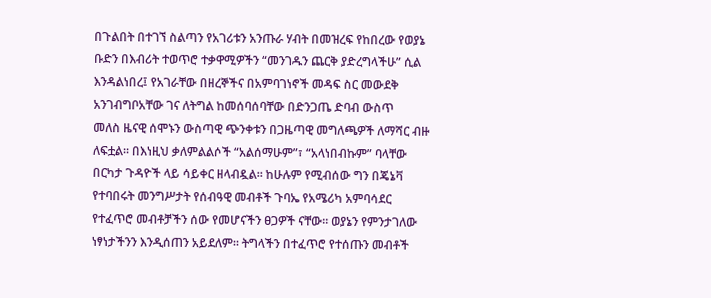በጉልበት በተገኘ ስልጣን የአገሪቱን አንጡራ ሃብት በመዝረፍ የከበረው የወያኔ ቡድን በእብሪት ተወጥሮ ተቃዋሚዎችን “መንገዱን ጨርቅ ያድረግላችሁ” ሲል እንዳልነበረ፤ የአገራቸው በዘረኞችና በአምባገነኖች መዳፍ ስር መውደቅ አንገብግቦአቸው ገና ለትግል ከመሰባሰባቸው በድንጋጤ ድባብ ውስጥ
መለስ ዜናዊ ሰሞኑን ውስጣዊ ጭንቀቱን በጋዜጣዊ መግለጫዎች ለማሻር ብዙ ለፍቷል። በእነዚህ ቃለምልልሶች “አልሰማሁም”፣ “አላነበብኩም” ባላቸው በርካታ ጉዳዮች ላይ ሳይቀር ዘላብዷል። ከሁሉም የሚብሰው ግን በጄኔቫ የተባበሩት መንግሥታት የሰብዓዊ መብቶች ጉባኤ የአሜሪካ አምባሳደር
የተፈጥሮ መብቶቻችን ሰው የመሆናችን ፀጋዎች ናቸው። ወያኔን የምንታገለው ነፃነታችንን እንዲሰጠን አይደለም። ትግላችን በተፈጥሮ የተሰጡን መብቶች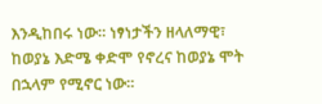እንዲከበሩ ነው። ነፃነታችን ዘላለማዊ፣ ከወያኔ እድሜ ቀድሞ የኖረና ከወያኔ ሞት በኋላም የሚኖር ነው።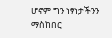ሆኖም ግን ነፃነታችንን ማስከበር